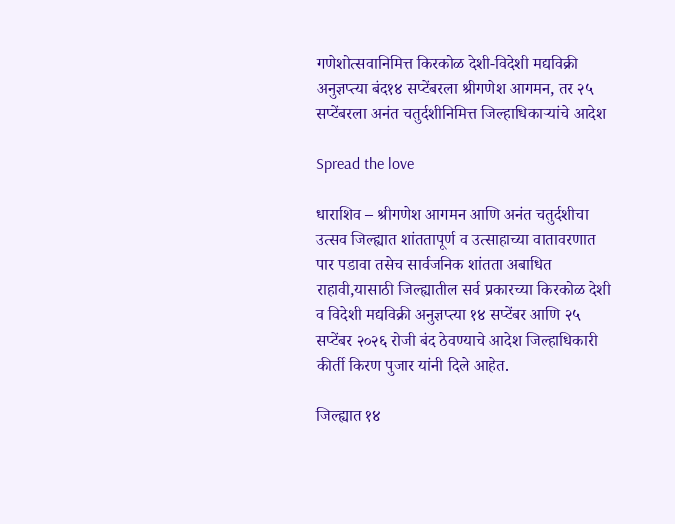गणेशोत्सवानिमित्त किरकोळ देशी-विदेशी मद्यविक्री अनुज्ञप्त्या बंद१४ सप्टेंबरला श्रीगणेश आगमन, तर २५ सप्टेंबरला अनंत चतुर्दशीनिमित्त जिल्हाधिकाऱ्यांचे आदेश

Spread the love

धाराशिव – श्रीगणेश आगमन आणि अनंत चतुर्दशीचा उत्सव जिल्ह्यात शांततापूर्ण व उत्साहाच्या वातावरणात पार पडावा तसेच सार्वजनिक शांतता अबाधित राहावी,यासाठी जिल्ह्यातील सर्व प्रकारच्या किरकोळ देशी व विदेशी मद्यविक्री अनुज्ञप्त्या १४ सप्टेंबर आणि २५ सप्टेंबर २०२६ रोजी बंद ठेवण्याचे आदेश जिल्हाधिकारी कीर्ती किरण पुजार यांनी दिले आहेत.

जिल्ह्यात १४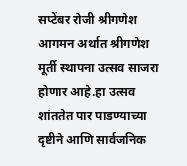सप्टेंबर रोजी श्रीगणेश आगमन अर्थात श्रीगणेश मूर्ती स्थापना उत्सव साजरा होणार आहे.हा उत्सव शांततेत पार पाडण्याच्या दृष्टीने आणि सार्वजनिक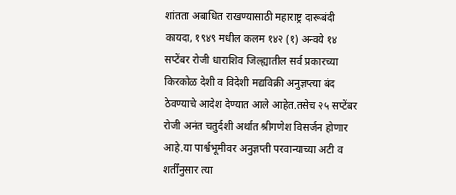शांतता अबाधित राखण्यासाठी महाराष्ट्र दारूबंदी कायदा, १९४९ मधील कलम १४२ (१) अन्वये १४ सप्टेंबर रोजी धाराशिव जिल्ह्यातील सर्व प्रकारच्या किरकोळ देशी व विदेशी मद्यविक्री अनुज्ञप्त्या बंद ठेवण्याचे आदेश देण्यात आले आहेत.तसेच २५ सप्टेंबर रोजी अनंत चतुर्दशी अर्थात श्रीगणेश विसर्जन होणार आहे.या पार्श्वभूमीवर अनुज्ञप्ती परवान्याच्या अटी व शर्तींनुसार त्या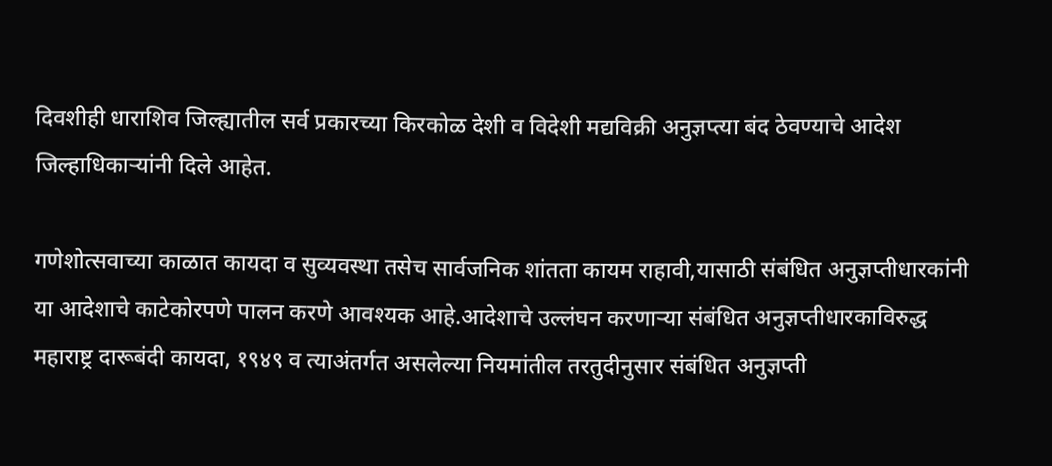दिवशीही धाराशिव जिल्ह्यातील सर्व प्रकारच्या किरकोळ देशी व विदेशी मद्यविक्री अनुज्ञप्त्या बंद ठेवण्याचे आदेश जिल्हाधिकाऱ्यांनी दिले आहेत.

गणेशोत्सवाच्या काळात कायदा व सुव्यवस्था तसेच सार्वजनिक शांतता कायम राहावी,यासाठी संबंधित अनुज्ञप्तीधारकांनी या आदेशाचे काटेकोरपणे पालन करणे आवश्यक आहे.आदेशाचे उल्लंघन करणाऱ्या संबंधित अनुज्ञप्तीधारकाविरुद्ध महाराष्ट्र दारूबंदी कायदा, १९४९ व त्याअंतर्गत असलेल्या नियमांतील तरतुदीनुसार संबंधित अनुज्ञप्ती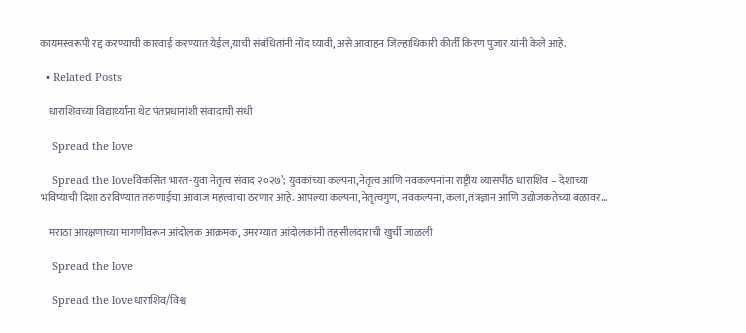कायमस्वरूपी रद्द करण्याची कारवाई करण्यात येईल,याची संबंधितांनी नोंद घ्यावी, असे आवाहन जिल्हाधिकारी कीर्ती किरण पुजार यांनी केले आहे.

  • Related Posts

    धाराशिवच्या विद्यार्थ्यांना थेट पंतप्रधानांशी संवादाची संधी

    Spread the love

    Spread the loveविकसित भारत-युवा नेतृत्व संवाद २०२७’; युवकांच्या कल्पना,नेतृत्व आणि नवकल्पनांना राष्ट्रीय व्यासपीठ धाराशिव – देशाच्या भविष्याची दिशा ठरविण्यात तरुणाईचा आवाज महत्त्वाचा ठरणार आहे. आपल्या कल्पना,नेतृत्वगुण, नवकल्पना,कला,तंत्रज्ञान आणि उद्योजकतेच्या बळावर…

    मराठा आरक्षणाच्या मागणीवरून आंदोलक आक्रमक, उमरग्यात आंदोलकांनी तहसीलदाराची खुर्ची जाळली

    Spread the love

    Spread the loveधाराशिव/विश्व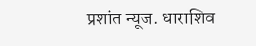प्रशांत न्यूज. धाराशिव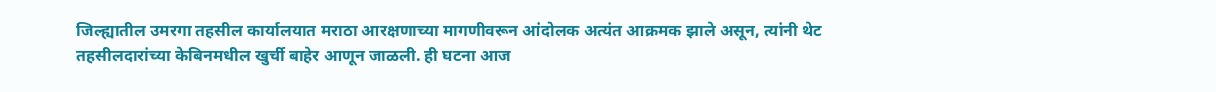जिल्ह्यातील उमरगा तहसील कार्यालयात मराठा आरक्षणाच्या मागणीवरून आंदोलक अत्यंत आक्रमक झाले असून, त्यांनी थेट तहसीलदारांच्या केबिनमधील खुर्ची बाहेर आणून जाळली. ही घटना आज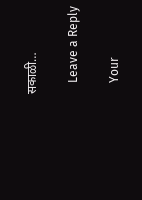सकाळी…

    Leave a Reply

    Your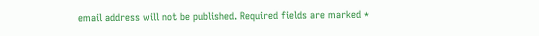email address will not be published. Required fields are marked *